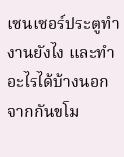เซนเซอร์ประตูทำงานยังไง และทำอะไรได้บ้างนอกจากกันขโม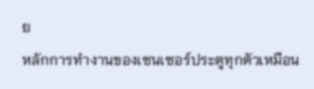ย
หลักการทำงานของเซนเซอร์ประตูทุกตัวเหมือน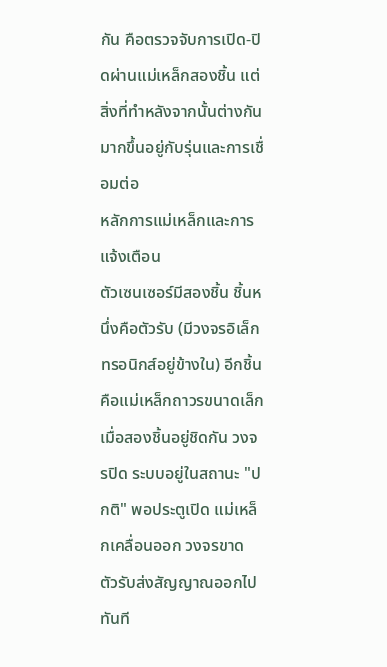กัน คือตรวจจับการเปิด-ปิดผ่านแม่เหล็กสองชิ้น แต่สิ่งที่ทำหลังจากนั้นต่างกันมากขึ้นอยู่กับรุ่นและการเชื่อมต่อ
หลักการแม่เหล็กและการแจ้งเตือน
ตัวเซนเซอร์มีสองชิ้น ชิ้นหนึ่งคือตัวรับ (มีวงจรอิเล็กทรอนิกส์อยู่ข้างใน) อีกชิ้นคือแม่เหล็กถาวรขนาดเล็ก เมื่อสองชิ้นอยู่ชิดกัน วงจรปิด ระบบอยู่ในสถานะ "ปกติ" พอประตูเปิด แม่เหล็กเคลื่อนออก วงจรขาด ตัวรับส่งสัญญาณออกไปทันที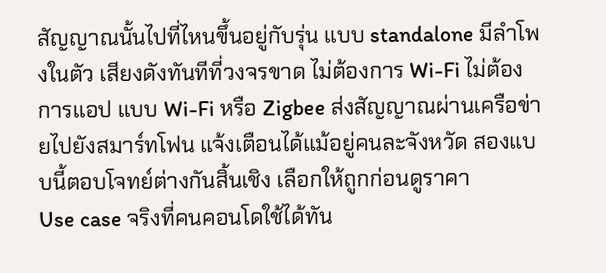สัญญาณนั้นไปที่ไหนขึ้นอยู่กับรุ่น แบบ standalone มีลำโพงในตัว เสียงดังทันทีที่วงจรขาด ไม่ต้องการ Wi-Fi ไม่ต้องการแอป แบบ Wi-Fi หรือ Zigbee ส่งสัญญาณผ่านเครือข่ายไปยังสมาร์ทโฟน แจ้งเตือนได้แม้อยู่คนละจังหวัด สองแบบนี้ตอบโจทย์ต่างกันสิ้นเชิง เลือกให้ถูกก่อนดูราคา
Use case จริงที่คนคอนโดใช้ได้ทัน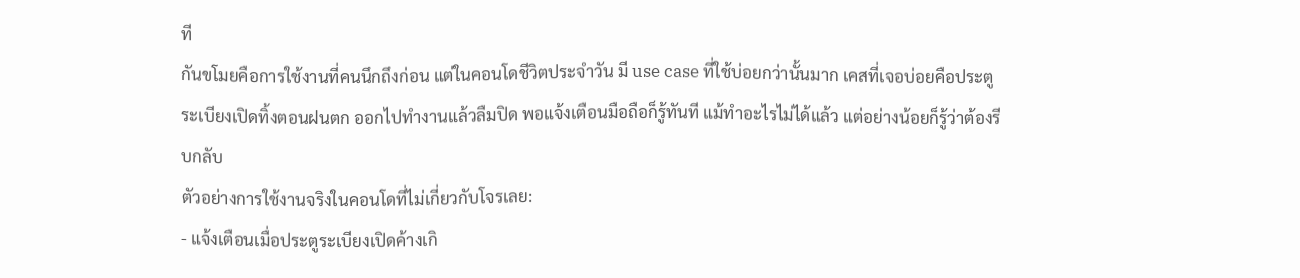ที
กันขโมยคือการใช้งานที่คนนึกถึงก่อน แต่ในคอนโดชีวิตประจำวัน มี use case ที่ใช้บ่อยกว่านั้นมาก เคสที่เจอบ่อยคือประตูระเบียงเปิดทิ้งตอนฝนตก ออกไปทำงานแล้วลืมปิด พอแจ้งเตือนมือถือก็รู้ทันที แม้ทำอะไรไม่ได้แล้ว แต่อย่างน้อยก็รู้ว่าต้องรีบกลับ
ตัวอย่างการใช้งานจริงในคอนโดที่ไม่เกี่ยวกับโจรเลย:
- แจ้งเตือนเมื่อประตูระเบียงเปิดค้างเกิ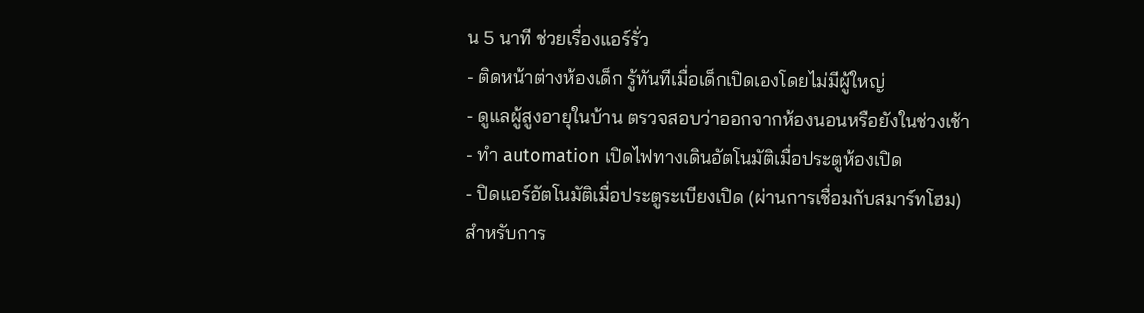น 5 นาที ช่วยเรื่องแอร์รั่ว
- ติดหน้าต่างห้องเด็ก รู้ทันทีเมื่อเด็กเปิดเองโดยไม่มีผู้ใหญ่
- ดูแลผู้สูงอายุในบ้าน ตรวจสอบว่าออกจากห้องนอนหรือยังในช่วงเช้า
- ทำ automation เปิดไฟทางเดินอัตโนมัติเมื่อประตูห้องเปิด
- ปิดแอร์อัตโนมัติเมื่อประตูระเบียงเปิด (ผ่านการเชื่อมกับสมาร์ทโฮม)
สำหรับการ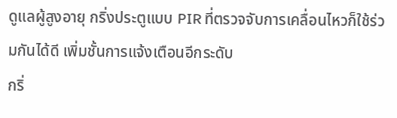ดูแลผู้สูงอายุ กริ่งประตูแบบ PIR ที่ตรวจจับการเคลื่อนไหวก็ใช้ร่วมกันได้ดี เพิ่มชั้นการแจ้งเตือนอีกระดับ
กริ่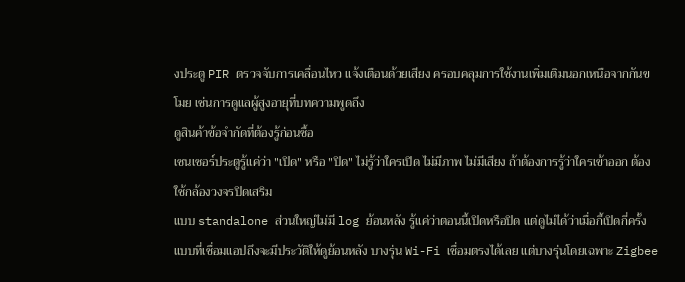งประตู PIR ตรวจจับการเคลื่อนไหว แจ้งเตือนด้วยเสียง ครอบคลุมการใช้งานเพิ่มเติมนอกเหนือจากกันขโมย เช่นการดูแลผู้สูงอายุที่บทความพูดถึง
ดูสินค้าข้อจำกัดที่ต้องรู้ก่อนซื้อ
เซนเซอร์ประตูรู้แค่ว่า "เปิด" หรือ "ปิด" ไม่รู้ว่าใครเปิด ไม่มีภาพ ไม่มีเสียง ถ้าต้องการรู้ว่าใครเข้าออก ต้องใช้กล้องวงจรปิดเสริม
แบบ standalone ส่วนใหญ่ไม่มี log ย้อนหลัง รู้แค่ว่าตอนนี้เปิดหรือปิด แต่ดูไม่ได้ว่าเมื่อกี้เปิดกี่ครั้ง แบบที่เชื่อมแอปถึงจะมีประวัติให้ดูย้อนหลัง บางรุ่น Wi-Fi เชื่อมตรงได้เลย แต่บางรุ่นโดยเฉพาะ Zigbee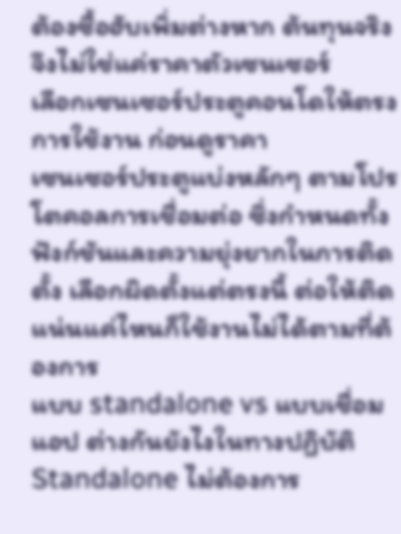ต้องซื้อฮับเพิ่มต่างหาก ต้นทุนจริงจึงไม่ใช่แค่ราคาตัวเซนเซอร์
เลือกเซนเซอร์ประตูคอนโดให้ตรงการใช้งาน ก่อนดูราคา
เซนเซอร์ประตูแบ่งหลักๆ ตามโปรโตคอลการเชื่อมต่อ ซึ่งกำหนดทั้งฟังก์ชันและความยุ่งยากในการติดตั้ง เลือกผิดตั้งแต่ตรงนี้ ต่อให้ติดแน่นแค่ไหนก็ใช้งานไม่ได้ตามที่ต้องการ
แบบ standalone vs แบบเชื่อมแอป ต่างกันยังไงในทางปฏิบัติ
Standalone ไม่ต้องการ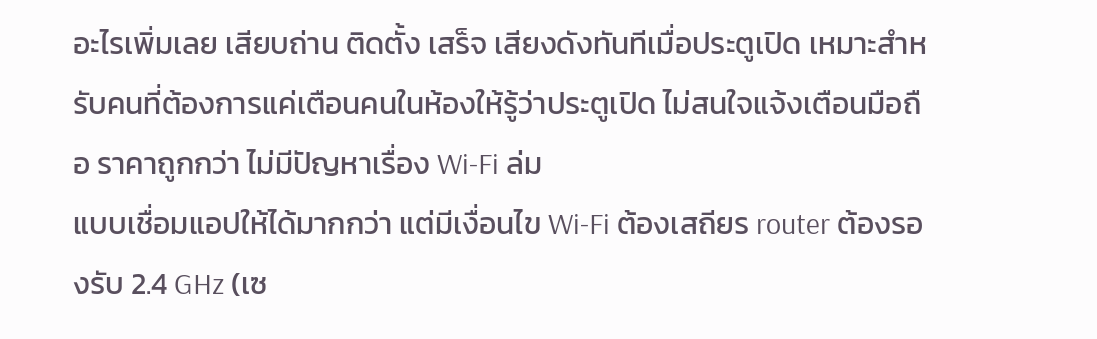อะไรเพิ่มเลย เสียบถ่าน ติดตั้ง เสร็จ เสียงดังทันทีเมื่อประตูเปิด เหมาะสำหรับคนที่ต้องการแค่เตือนคนในห้องให้รู้ว่าประตูเปิด ไม่สนใจแจ้งเตือนมือถือ ราคาถูกกว่า ไม่มีปัญหาเรื่อง Wi-Fi ล่ม
แบบเชื่อมแอปให้ได้มากกว่า แต่มีเงื่อนไข Wi-Fi ต้องเสถียร router ต้องรองรับ 2.4 GHz (เซ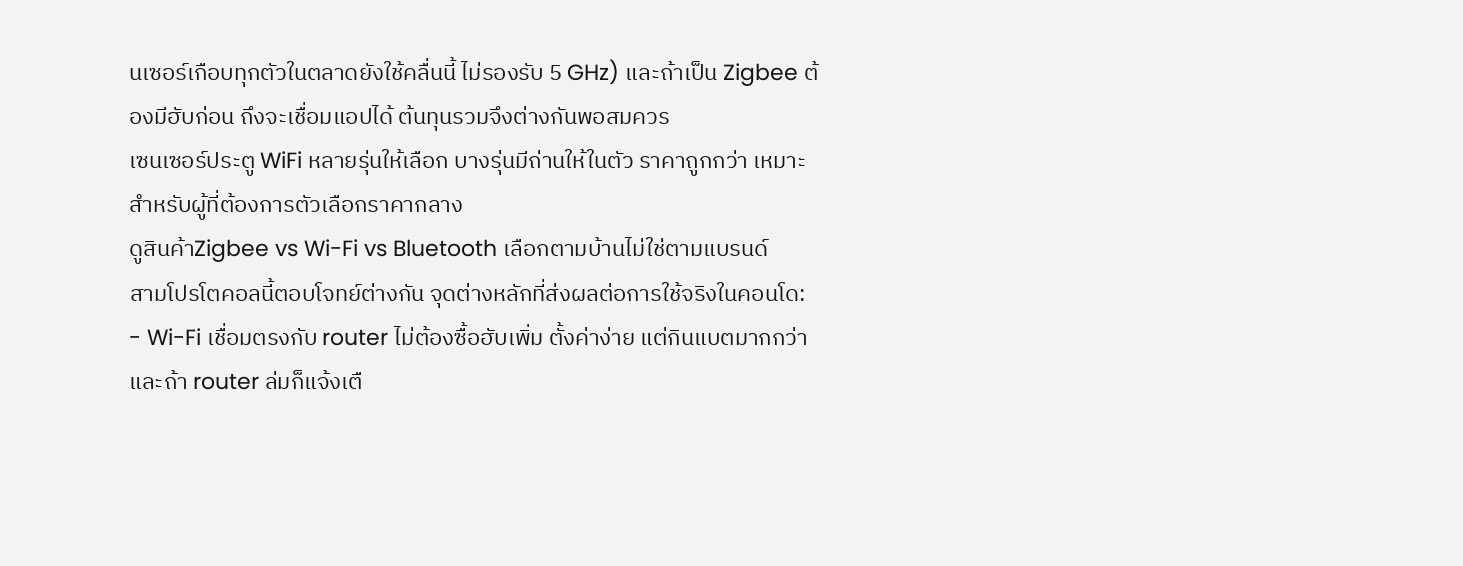นเซอร์เกือบทุกตัวในตลาดยังใช้คลื่นนี้ ไม่รองรับ 5 GHz) และถ้าเป็น Zigbee ต้องมีฮับก่อน ถึงจะเชื่อมแอปได้ ต้นทุนรวมจึงต่างกันพอสมควร
เซนเซอร์ประตู WiFi หลายรุ่นให้เลือก บางรุ่นมีถ่านให้ในตัว ราคาถูกกว่า เหมาะสำหรับผู้ที่ต้องการตัวเลือกราคากลาง
ดูสินค้าZigbee vs Wi-Fi vs Bluetooth เลือกตามบ้านไม่ใช่ตามแบรนด์
สามโปรโตคอลนี้ตอบโจทย์ต่างกัน จุดต่างหลักที่ส่งผลต่อการใช้จริงในคอนโด:
- Wi-Fi เชื่อมตรงกับ router ไม่ต้องซื้อฮับเพิ่ม ตั้งค่าง่าย แต่กินแบตมากกว่า และถ้า router ล่มก็แจ้งเตื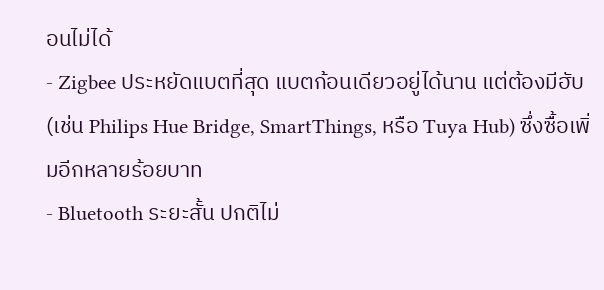อนไม่ได้
- Zigbee ประหยัดแบตที่สุด แบตก้อนเดียวอยู่ได้นาน แต่ต้องมีฮับ (เช่น Philips Hue Bridge, SmartThings, หรือ Tuya Hub) ซึ่งซื้อเพิ่มอีกหลายร้อยบาท
- Bluetooth ระยะสั้น ปกติไม่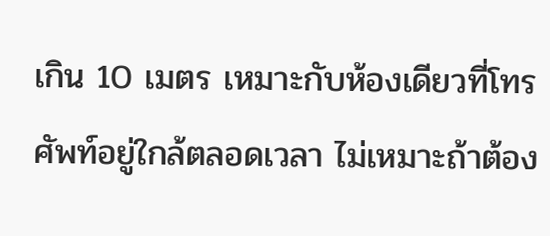เกิน 10 เมตร เหมาะกับห้องเดียวที่โทรศัพท์อยู่ใกล้ตลอดเวลา ไม่เหมาะถ้าต้อง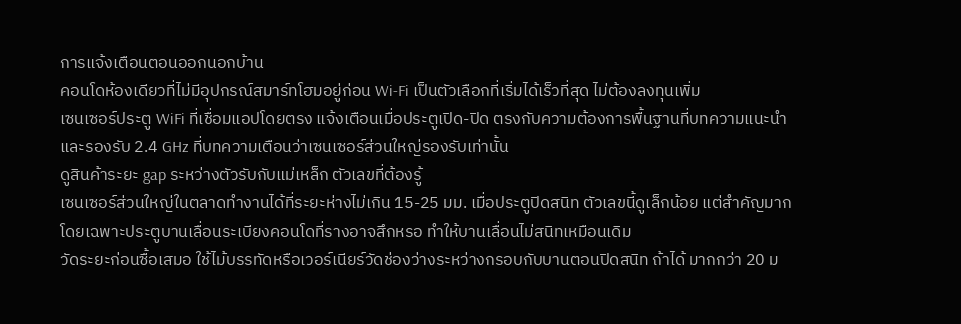การแจ้งเตือนตอนออกนอกบ้าน
คอนโดห้องเดียวที่ไม่มีอุปกรณ์สมาร์ทโฮมอยู่ก่อน Wi-Fi เป็นตัวเลือกที่เริ่มได้เร็วที่สุด ไม่ต้องลงทุนเพิ่ม
เซนเซอร์ประตู WiFi ที่เชื่อมแอปโดยตรง แจ้งเตือนเมื่อประตูเปิด-ปิด ตรงกับความต้องการพื้นฐานที่บทความแนะนำ และรองรับ 2.4 GHz ที่บทความเตือนว่าเซนเซอร์ส่วนใหญ่รองรับเท่านั้น
ดูสินค้าระยะ gap ระหว่างตัวรับกับแม่เหล็ก ตัวเลขที่ต้องรู้
เซนเซอร์ส่วนใหญ่ในตลาดทำงานได้ที่ระยะห่างไม่เกิน 15-25 มม. เมื่อประตูปิดสนิท ตัวเลขนี้ดูเล็กน้อย แต่สำคัญมาก โดยเฉพาะประตูบานเลื่อนระเบียงคอนโดที่รางอาจสึกหรอ ทำให้บานเลื่อนไม่สนิทเหมือนเดิม
วัดระยะก่อนซื้อเสมอ ใช้ไม้บรรทัดหรือเวอร์เนียร์วัดช่องว่างระหว่างกรอบกับบานตอนปิดสนิท ถ้าได้ มากกว่า 20 ม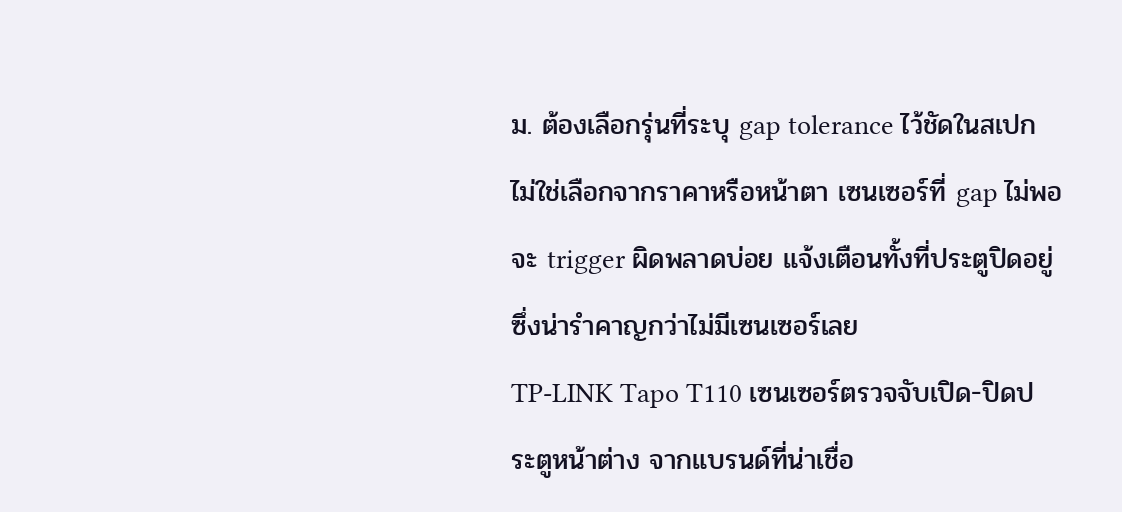ม. ต้องเลือกรุ่นที่ระบุ gap tolerance ไว้ชัดในสเปก ไม่ใช่เลือกจากราคาหรือหน้าตา เซนเซอร์ที่ gap ไม่พอจะ trigger ผิดพลาดบ่อย แจ้งเตือนทั้งที่ประตูปิดอยู่ ซึ่งน่ารำคาญกว่าไม่มีเซนเซอร์เลย
TP-LINK Tapo T110 เซนเซอร์ตรวจจับเปิด-ปิดประตูหน้าต่าง จากแบรนด์ที่น่าเชื่อ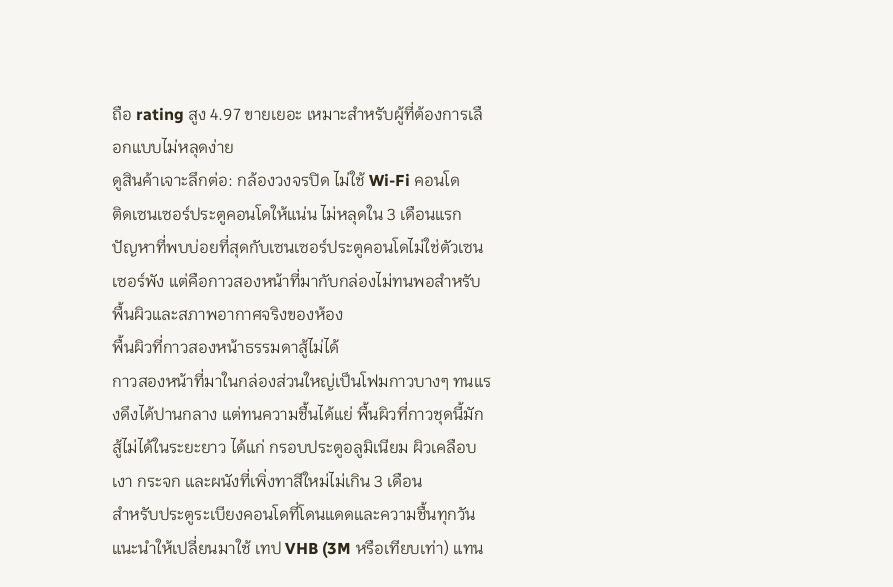ถือ rating สูง 4.97 ขายเยอะ เหมาะสำหรับผู้ที่ต้องการเลือกแบบไม่หลุดง่าย
ดูสินค้าเจาะลึกต่อ: กล้องวงจรปิด ไม่ใช้ Wi-Fi คอนโด
ติดเซนเซอร์ประตูคอนโดให้แน่น ไม่หลุดใน 3 เดือนแรก
ปัญหาที่พบบ่อยที่สุดกับเซนเซอร์ประตูคอนโดไม่ใช่ตัวเซนเซอร์พัง แต่คือกาวสองหน้าที่มากับกล่องไม่ทนพอสำหรับพื้นผิวและสภาพอากาศจริงของห้อง
พื้นผิวที่กาวสองหน้าธรรมดาสู้ไม่ได้
กาวสองหน้าที่มาในกล่องส่วนใหญ่เป็นโฟมกาวบางๆ ทนแรงดึงได้ปานกลาง แต่ทนความชื้นได้แย่ พื้นผิวที่กาวชุดนี้มักสู้ไม่ได้ในระยะยาว ได้แก่ กรอบประตูอลูมิเนียม ผิวเคลือบเงา กระจก และผนังที่เพิ่งทาสีใหม่ไม่เกิน 3 เดือน
สำหรับประตูระเบียงคอนโดที่โดนแดดและความชื้นทุกวัน แนะนำให้เปลี่ยนมาใช้ เทป VHB (3M หรือเทียบเท่า) แทน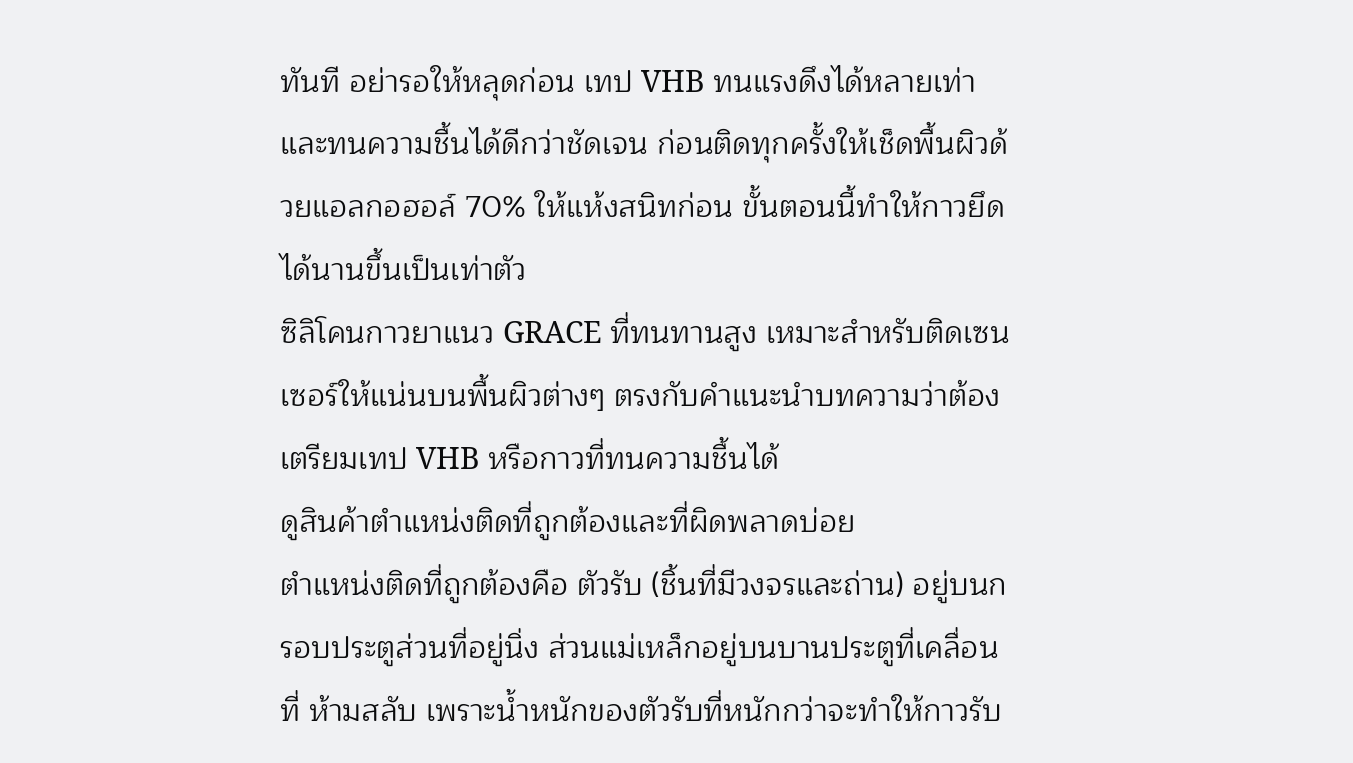ทันที อย่ารอให้หลุดก่อน เทป VHB ทนแรงดึงได้หลายเท่า และทนความชื้นได้ดีกว่าชัดเจน ก่อนติดทุกครั้งให้เช็ดพื้นผิวด้วยแอลกอฮอล์ 70% ให้แห้งสนิทก่อน ขั้นตอนนี้ทำให้กาวยึดได้นานขึ้นเป็นเท่าตัว
ซิลิโคนกาวยาแนว GRACE ที่ทนทานสูง เหมาะสำหรับติดเซนเซอร์ให้แน่นบนพื้นผิวต่างๆ ตรงกับคำแนะนำบทความว่าต้องเตรียมเทป VHB หรือกาวที่ทนความชื้นได้
ดูสินค้าตำแหน่งติดที่ถูกต้องและที่ผิดพลาดบ่อย
ตำแหน่งติดที่ถูกต้องคือ ตัวรับ (ชิ้นที่มีวงจรและถ่าน) อยู่บนกรอบประตูส่วนที่อยู่นิ่ง ส่วนแม่เหล็กอยู่บนบานประตูที่เคลื่อนที่ ห้ามสลับ เพราะน้ำหนักของตัวรับที่หนักกว่าจะทำให้กาวรับ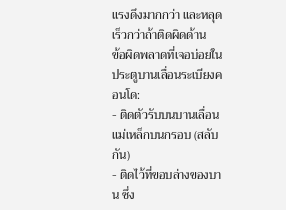แรงดึงมากกว่า และหลุดเร็วกว่าถ้าติดผิดด้าน
ข้อผิดพลาดที่เจอบ่อยในประตูบานเลื่อนระเบียงคอนโด:
- ติดตัวรับบนบานเลื่อน แม่เหล็กบนกรอบ (สลับกัน)
- ติดไว้ที่ขอบล่างของบาน ซึ่ง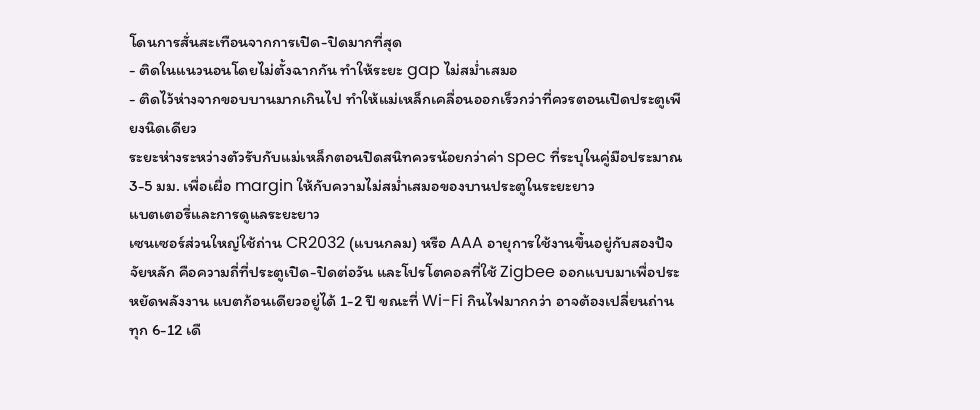โดนการสั่นสะเทือนจากการเปิด-ปิดมากที่สุด
- ติดในแนวนอนโดยไม่ตั้งฉากกัน ทำให้ระยะ gap ไม่สม่ำเสมอ
- ติดไว้ห่างจากขอบบานมากเกินไป ทำให้แม่เหล็กเคลื่อนออกเร็วกว่าที่ควรตอนเปิดประตูเพียงนิดเดียว
ระยะห่างระหว่างตัวรับกับแม่เหล็กตอนปิดสนิทควรน้อยกว่าค่า spec ที่ระบุในคู่มือประมาณ 3-5 มม. เพื่อเผื่อ margin ให้กับความไม่สม่ำเสมอของบานประตูในระยะยาว
แบตเตอรี่และการดูแลระยะยาว
เซนเซอร์ส่วนใหญ่ใช้ถ่าน CR2032 (แบนกลม) หรือ AAA อายุการใช้งานขึ้นอยู่กับสองปัจจัยหลัก คือความถี่ที่ประตูเปิด-ปิดต่อวัน และโปรโตคอลที่ใช้ Zigbee ออกแบบมาเพื่อประหยัดพลังงาน แบตก้อนเดียวอยู่ได้ 1-2 ปี ขณะที่ Wi-Fi กินไฟมากกว่า อาจต้องเปลี่ยนถ่านทุก 6-12 เดื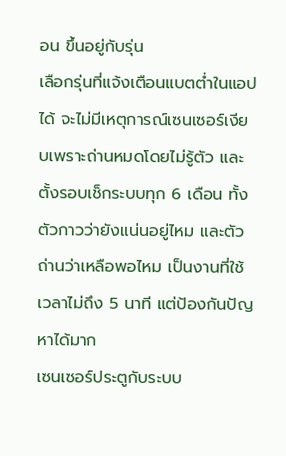อน ขึ้นอยู่กับรุ่น
เลือกรุ่นที่แจ้งเตือนแบตต่ำในแอปได้ จะไม่มีเหตุการณ์เซนเซอร์เงียบเพราะถ่านหมดโดยไม่รู้ตัว และตั้งรอบเช็กระบบทุก 6 เดือน ทั้งตัวกาวว่ายังแน่นอยู่ไหม และตัวถ่านว่าเหลือพอไหม เป็นงานที่ใช้เวลาไม่ถึง 5 นาที แต่ป้องกันปัญหาได้มาก
เซนเซอร์ประตูกับระบบ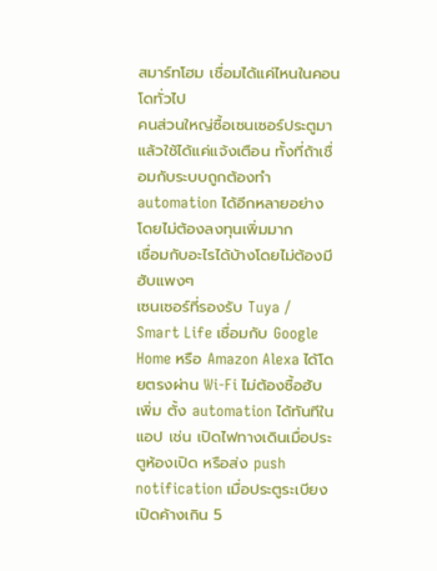สมาร์ทโฮม เชื่อมได้แค่ไหนในคอนโดทั่วไป
คนส่วนใหญ่ซื้อเซนเซอร์ประตูมาแล้วใช้ได้แค่แจ้งเตือน ทั้งที่ถ้าเชื่อมกับระบบถูกต้องทำ automation ได้อีกหลายอย่างโดยไม่ต้องลงทุนเพิ่มมาก
เชื่อมกับอะไรได้บ้างโดยไม่ต้องมีฮับแพงๆ
เซนเซอร์ที่รองรับ Tuya / Smart Life เชื่อมกับ Google Home หรือ Amazon Alexa ได้โดยตรงผ่าน Wi-Fi ไม่ต้องซื้อฮับเพิ่ม ตั้ง automation ได้ทันทีในแอป เช่น เปิดไฟทางเดินเมื่อประตูห้องเปิด หรือส่ง push notification เมื่อประตูระเบียงเปิดค้างเกิน 5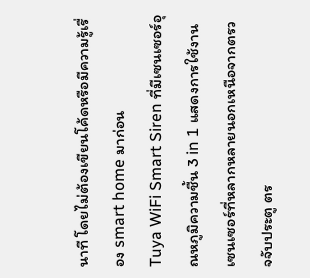นาที โดยไม่ต้องเขียนโค้ดหรือมีความรู้เรื่อง smart home มาก่อน
Tuya WiFi Smart Siren ที่มีเซนเซอร์อุณหภูมิความชื้น 3 in 1 แสดงการใช้งานเซนเซอร์ที่หลากหลายนอกเหนือจากตรวจจับประตู ตร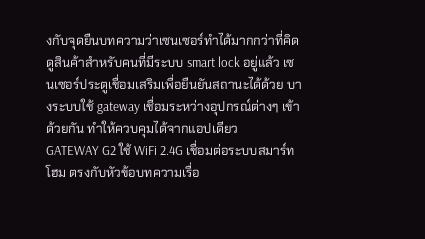งกับจุดยืนบทความว่าเซนเซอร์ทำได้มากกว่าที่คิด
ดูสินค้าสำหรับคนที่มีระบบ smart lock อยู่แล้ว เซนเซอร์ประตูเชื่อมเสริมเพื่อยืนยันสถานะได้ด้วย บางระบบใช้ gateway เชื่อมระหว่างอุปกรณ์ต่างๆ เข้าด้วยกัน ทำให้ควบคุมได้จากแอปเดียว
GATEWAY G2 ใช้ WiFi 2.4G เชื่อมต่อระบบสมาร์ทโฮม ตรงกับหัวข้อบทความเรื่อ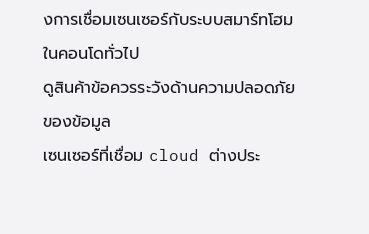งการเชื่อมเซนเซอร์กับระบบสมาร์ทโฮมในคอนโดทั่วไป
ดูสินค้าข้อควรระวังด้านความปลอดภัยของข้อมูล
เซนเซอร์ที่เชื่อม cloud ต่างประ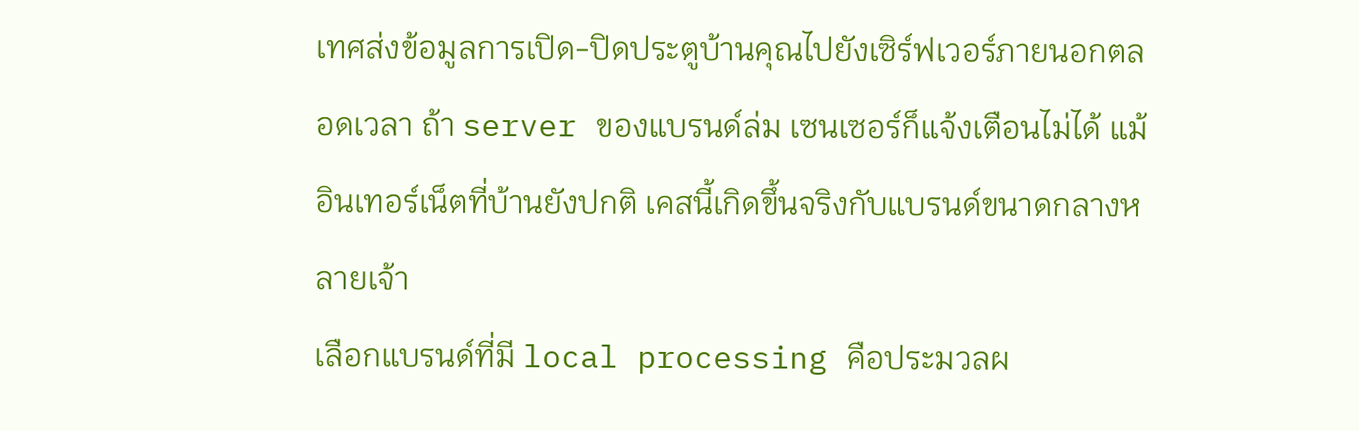เทศส่งข้อมูลการเปิด-ปิดประตูบ้านคุณไปยังเซิร์ฟเวอร์ภายนอกตลอดเวลา ถ้า server ของแบรนด์ล่ม เซนเซอร์ก็แจ้งเตือนไม่ได้ แม้อินเทอร์เน็ตที่บ้านยังปกติ เคสนี้เกิดขึ้นจริงกับแบรนด์ขนาดกลางหลายเจ้า
เลือกแบรนด์ที่มี local processing คือประมวลผ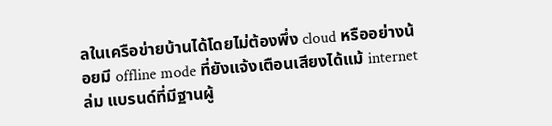ลในเครือข่ายบ้านได้โดยไม่ต้องพึ่ง cloud หรืออย่างน้อยมี offline mode ที่ยังแจ้งเตือนเสียงได้แม้ internet ล่ม แบรนด์ที่มีฐานผู้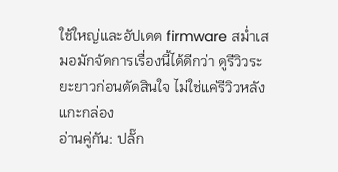ใช้ใหญ่และอัปเดต firmware สม่ำเสมอมักจัดการเรื่องนี้ได้ดีกว่า ดูรีวิวระยะยาวก่อนตัดสินใจ ไม่ใช่แค่รีวิวหลังแกะกล่อง
อ่านคู่กัน: ปลั๊ก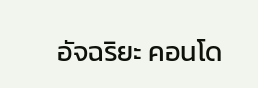อัจฉริยะ คอนโด